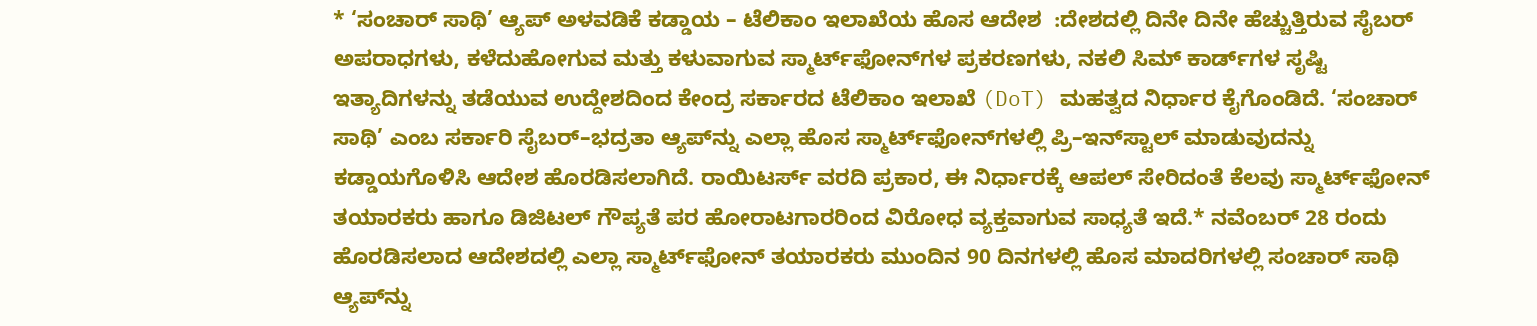* ‘ಸಂಚಾರ್ ಸಾಥಿ’ ಆ್ಯಪ್‌ ಅಳವಡಿಕೆ ಕಡ್ಡಾಯ – ಟೆಲಿಕಾಂ ಇಲಾಖೆಯ ಹೊಸ ಆದೇಶ  :ದೇಶದಲ್ಲಿ ದಿನೇ ದಿನೇ ಹೆಚ್ಚುತ್ತಿರುವ ಸೈಬರ್ ಅಪರಾಧಗಳು, ಕಳೆದುಹೋಗುವ ಮತ್ತು ಕಳುವಾಗುವ ಸ್ಮಾರ್ಟ್‌ಫೋನ್‌ಗಳ ಪ್ರಕರಣಗಳು, ನಕಲಿ ಸಿಮ್‌ ಕಾರ್ಡ್‌ಗಳ ಸೃಷ್ಟಿ ಇತ್ಯಾದಿಗಳನ್ನು ತಡೆಯುವ ಉದ್ದೇಶದಿಂದ ಕೇಂದ್ರ ಸರ್ಕಾರದ ಟೆಲಿಕಾಂ ಇಲಾಖೆ (DoT) ಮಹತ್ವದ ನಿರ್ಧಾರ ಕೈಗೊಂಡಿದೆ. ‘ಸಂಚಾರ್ ಸಾಥಿ’ ಎಂಬ ಸರ್ಕಾರಿ ಸೈಬರ್–ಭದ್ರತಾ ಆ್ಯಪ್‌ನ್ನು ಎಲ್ಲಾ ಹೊಸ ಸ್ಮಾರ್ಟ್‌ಫೋನ್‌ಗಳಲ್ಲಿ ಪ್ರಿ–ಇನ್‌ಸ್ಟಾಲ್‌ ಮಾಡುವುದನ್ನು ಕಡ್ಡಾಯಗೊಳಿಸಿ ಆದೇಶ ಹೊರಡಿಸಲಾಗಿದೆ. ರಾಯಿಟರ್ಸ್ ವರದಿ ಪ್ರಕಾರ, ಈ ನಿರ್ಧಾರಕ್ಕೆ ಆಪಲ್ ಸೇರಿದಂತೆ ಕೆಲವು ಸ್ಮಾರ್ಟ್‌ಫೋನ್ ತಯಾರಕರು ಹಾಗೂ ಡಿಜಿಟಲ್ ಗೌಪ್ಯತೆ ಪರ ಹೋರಾಟಗಾರರಿಂದ ವಿರೋಧ ವ್ಯಕ್ತವಾಗುವ ಸಾಧ್ಯತೆ ಇದೆ.* ನವೆಂಬರ್ 28 ರಂದು ಹೊರಡಿಸಲಾದ ಆದೇಶದಲ್ಲಿ ಎಲ್ಲಾ ಸ್ಮಾರ್ಟ್‌ಫೋನ್ ತಯಾರಕರು ಮುಂದಿನ 90 ದಿನಗಳಲ್ಲಿ ಹೊಸ ಮಾದರಿಗಳಲ್ಲಿ ಸಂಚಾರ್ ಸಾಥಿ ಆ್ಯಪ್‌ನ್ನು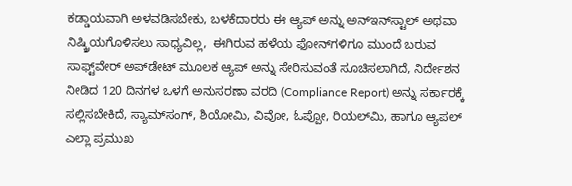ಕಡ್ಡಾಯವಾಗಿ ಅಳವಡಿಸಬೇಕು, ಬಳಕೆದಾರರು ಈ ಆ್ಯಪ್ ಅನ್ನು ಅನ್‌ಇನ್‌ಸ್ಟಾಲ್ ಅಥವಾ ನಿಷ್ಕ್ರಿಯಗೊಳಿಸಲು ಸಾಧ್ಯವಿಲ್ಲ,  ಈಗಿರುವ ಹಳೆಯ ಫೋನ್‌ಗಳಿಗೂ ಮುಂದೆ ಬರುವ ಸಾಫ್ಟ್‌ವೇರ್ ಅಪ್‌ಡೇಟ್ ಮೂಲಕ ಆ್ಯಪ್ ಅನ್ನು ಸೇರಿಸುವಂತೆ ಸೂಚಿಸಲಾಗಿದೆ, ನಿರ್ದೇಶನ ನೀಡಿದ 120 ದಿನಗಳ ಒಳಗೆ ಅನುಸರಣಾ ವರದಿ (Compliance Report) ಅನ್ನು ಸರ್ಕಾರಕ್ಕೆ ಸಲ್ಲಿಸಬೇಕಿದೆ, ಸ್ಯಾಮ್‌ಸಂಗ್, ಶಿಯೋಮಿ, ವಿವೋ, ಓಪ್ಪೋ, ರಿಯಲ್‌ಮಿ, ಹಾಗೂ ಆ್ಯಪಲ್‌  ಎಲ್ಲಾ ಪ್ರಮುಖ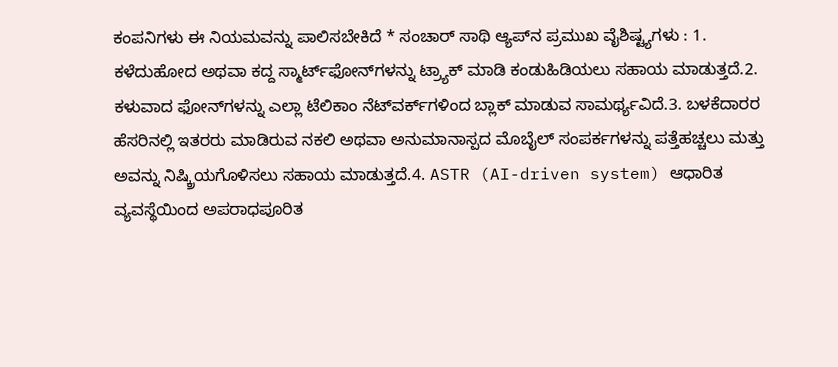ಕಂಪನಿಗಳು ಈ ನಿಯಮವನ್ನು ಪಾಲಿಸಬೇಕಿದೆ * ಸಂಚಾರ್ ಸಾಥಿ ಆ್ಯಪ್‌ನ ಪ್ರಮುಖ ವೈಶಿಷ್ಟ್ಯಗಳು : 1. ಕಳೆದುಹೋದ ಅಥವಾ ಕದ್ದ ಸ್ಮಾರ್ಟ್‌ಫೋನ್‌ಗಳನ್ನು ಟ್ರ್ಯಾಕ್ ಮಾಡಿ ಕಂಡುಹಿಡಿಯಲು ಸಹಾಯ ಮಾಡುತ್ತದೆ.2. ಕಳುವಾದ ಫೋನ್‌ಗಳನ್ನು ಎಲ್ಲಾ ಟೆಲಿಕಾಂ ನೆಟ್‌ವರ್ಕ್‌ಗಳಿಂದ ಬ್ಲಾಕ್ ಮಾಡುವ ಸಾಮರ್ಥ್ಯವಿದೆ.3. ಬಳಕೆದಾರರ ಹೆಸರಿನಲ್ಲಿ ಇತರರು ಮಾಡಿರುವ ನಕಲಿ ಅಥವಾ ಅನುಮಾನಾಸ್ಪದ ಮೊಬೈಲ್ ಸಂಪರ್ಕಗಳನ್ನು ಪತ್ತೆಹಚ್ಚಲು ಮತ್ತು ಅವನ್ನು ನಿಷ್ಕ್ರಿಯಗೊಳಿಸಲು ಸಹಾಯ ಮಾಡುತ್ತದೆ.4. ASTR (AI-driven system) ಆಧಾರಿತ ವ್ಯವಸ್ಥೆಯಿಂದ ಅಪರಾಧಪೂರಿತ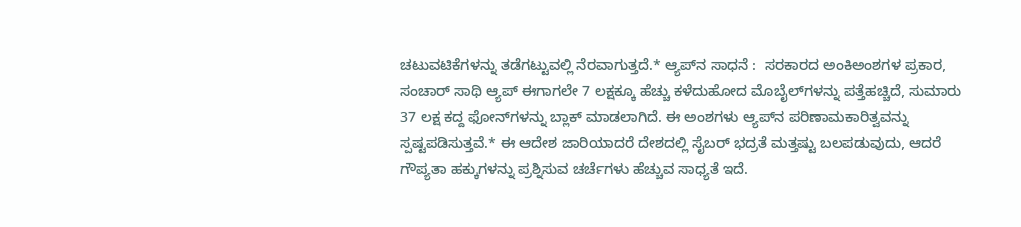ಚಟುವಟಿಕೆಗಳನ್ನು ತಡೆಗಟ್ಟುವಲ್ಲಿ ನೆರವಾಗುತ್ತದೆ.* ಆ್ಯಪ್‌ನ ಸಾಧನೆ :  ಸರಕಾರದ ಅಂಕಿಅಂಶಗಳ ಪ್ರಕಾರ, ಸಂಚಾರ್ ಸಾಥಿ ಆ್ಯಪ್ ಈಗಾಗಲೇ 7 ಲಕ್ಷಕ್ಕೂ ಹೆಚ್ಚು ಕಳೆದುಹೋದ ಮೊಬೈಲ್‌ಗಳನ್ನು ಪತ್ತೆಹಚ್ಚಿದೆ, ಸುಮಾರು 37 ಲಕ್ಷ ಕದ್ದ ಫೋನ್‌ಗಳನ್ನು ಬ್ಲಾಕ್ ಮಾಡಲಾಗಿದೆ. ಈ ಅಂಶಗಳು ಆ್ಯಪ್‌ನ ಪರಿಣಾಮಕಾರಿತ್ವವನ್ನು ಸ್ಪಷ್ಟಪಡಿಸುತ್ತವೆ.* ಈ ಆದೇಶ ಜಾರಿಯಾದರೆ ದೇಶದಲ್ಲಿ ಸೈಬರ್ ಭದ್ರತೆ ಮತ್ತಷ್ಟು ಬಲಪಡುವುದು, ಆದರೆ ಗೌಪ್ಯತಾ ಹಕ್ಕುಗಳನ್ನು ಪ್ರಶ್ನಿಸುವ ಚರ್ಚೆಗಳು ಹೆಚ್ಚುವ ಸಾಧ್ಯತೆ ಇದೆ.